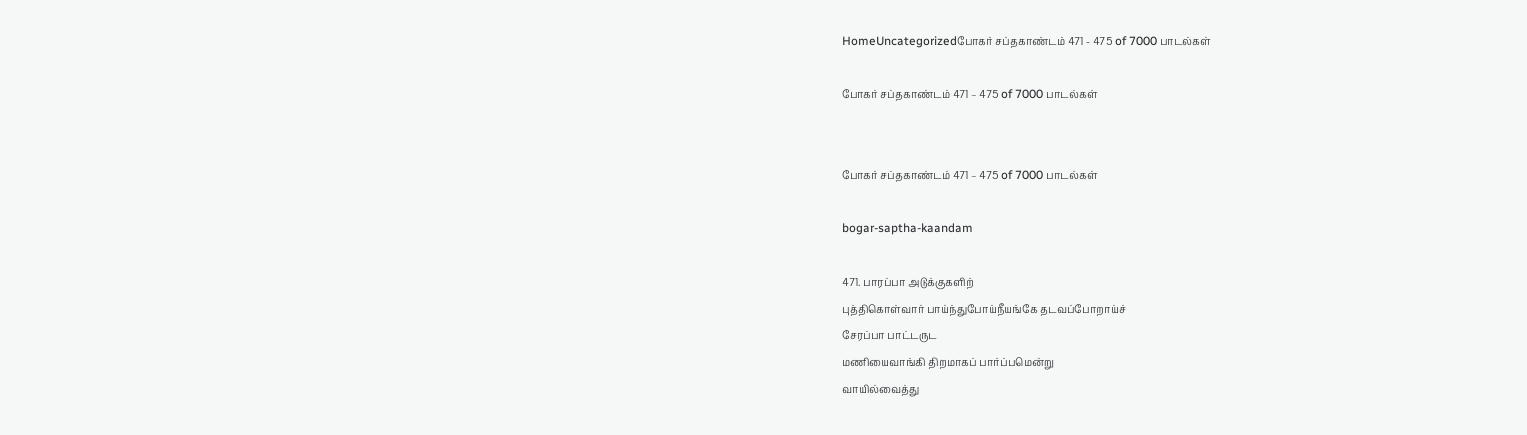HomeUncategorizedபோகர் சப்தகாண்டம் 471 - 475 of 7000 பாடல்கள்

போகர் சப்தகாண்டம் 471 – 475 of 7000 பாடல்கள்


போகர் சப்தகாண்டம் 471 – 475 of 7000 பாடல்கள்

bogar-saptha-kaandam

471. பாரப்பா அடுக்குகளிற்
புத்திகொள்வார் பாய்ந்துபோய்நீயங்கே தடவப்போறாய்ச்
சேரப்பா பாட்டருட
மணியைவாங்கி திறமாகப் பார்ப்பமென்று
வாயில்வைத்து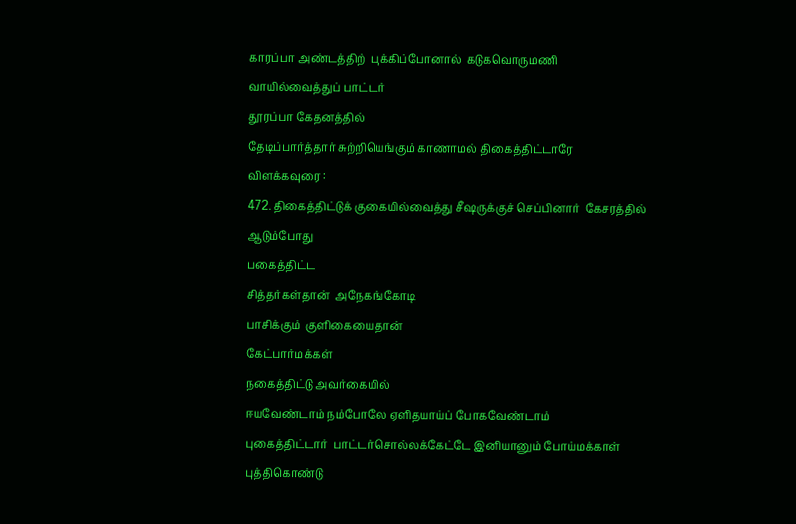காரப்பா அண்டத்திற்  புக்கிப்போனால்  கடுகவொருமணி
வாயில்வைத்துப் பாட்டர்
தூரப்பா கேதனத்தில்
தேடிப்பார்த்தார் சுற்றியெங்கும் காணாமல் திகைத்திட்டாரே
விளக்கவுரை :
472. திகைத்திட்டுக் குகையில்வைத்து சீஷருக்குச் செப்பினார்  கேசரத்தில்
ஆடும்போது
பகைத்திட்ட
சித்தர்கள்தான்  அநேகங்கோடி
பாசிக்கும்  குளிகையைதான்
கேட்பார்மக்கள்
நகைத்திட்டு அவர்கையில்
ஈயவேண்டாம் நம்போலே ஏளிதயாய்ப் போகவேண்டாம்
புகைத்திட்டார்  பாட்டர்சொல்லக்கேட்டே இனியானும் போய்மக்காள்
புத்திகொண்டு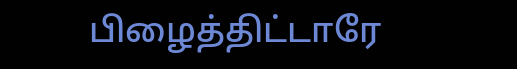பிழைத்திட்டாரே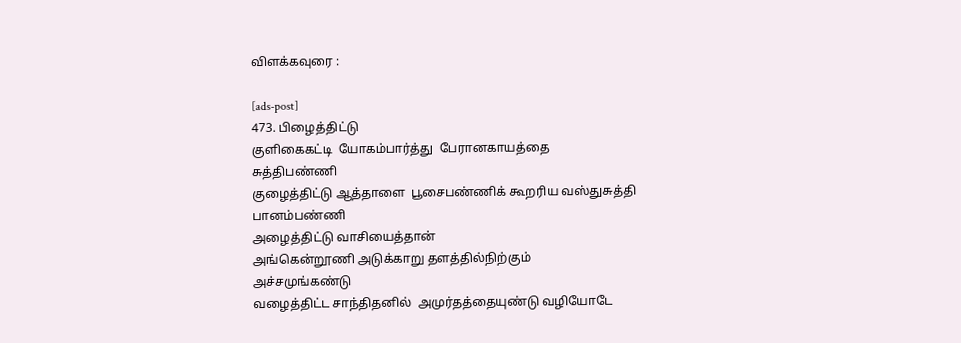விளக்கவுரை :

[ads-post]
473. பிழைத்திட்டு
குளிகைகட்டி  யோகம்பார்த்து  பேரானகாயத்தை
சுத்திபண்ணி
குழைத்திட்டு ஆத்தாளை  பூசைபண்ணிக் கூறரிய வஸ்துசுத்தி பானம்பண்ணி
அழைத்திட்டு வாசியைத்தான்
அங்கென்றூணி அடுக்காறு தளத்தில்நிற்கும்
அச்சமுங்கண்டு
வழைத்திட்ட சாந்திதனில்  அமுர்தத்தையுண்டு வழியோடே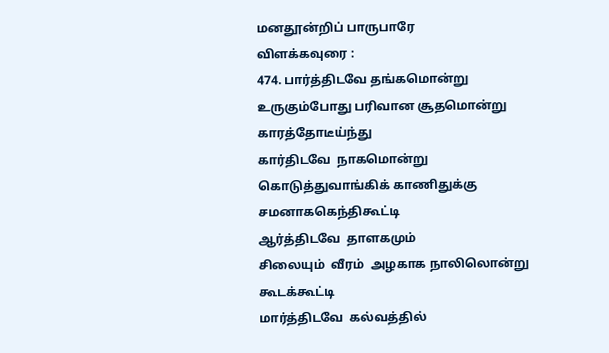மனதூன்றிப் பாருபாரே
விளக்கவுரை :
474. பார்த்திடவே தங்கமொன்று
உருகும்போது பரிவான சூதமொன்று காரத்தோடீய்ந்து
கார்திடவே  நாகமொன்று
கொடுத்துவாங்கிக் காணிதுக்கு சமனாககெந்திகூட்டி
ஆர்த்திடவே  தாளகமும்
சிலையும்  வீரம்  அழகாக நாலிலொன்று  கூடக்கூட்டி
மார்த்திடவே  கல்வத்தில்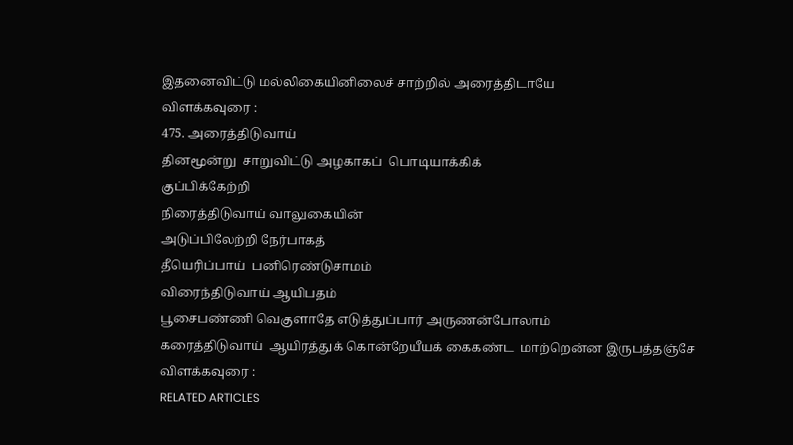இதனைவிட்டு மல்லிகையினிலைச் சாற்றில் அரைத்திடாயே
விளக்கவுரை :
475. அரைத்திடுவாய்
தினமூன்று  சாறுவிட்டு அழகாகப்  பொடியாக்கிக்
குப்பிக்கேற்றி
நிரைத்திடுவாய் வாலுகையின்
அடுப்பிலேற்றி நேர்பாகத்
தீயெரிப்பாய்  பனிரெண்டுசாமம்
விரைந்திடுவாய் ஆயிபதம்
பூசைபண்ணி வெகுளாதே எடுத்துப்பார் அருணன்போலாம்
கரைத்திடுவாய்  ஆயிரத்துக் கொன்றேயீயக் கைகண்ட  மாற்றென்ன இருபத்தஞ்சே
விளக்கவுரை :
RELATED ARTICLES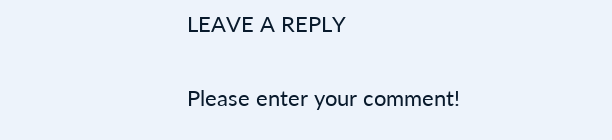LEAVE A REPLY

Please enter your comment!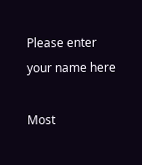Please enter your name here

Most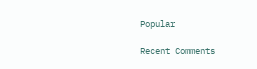Popular

Recent Comments